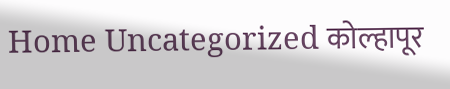Home Uncategorized कोल्हापूर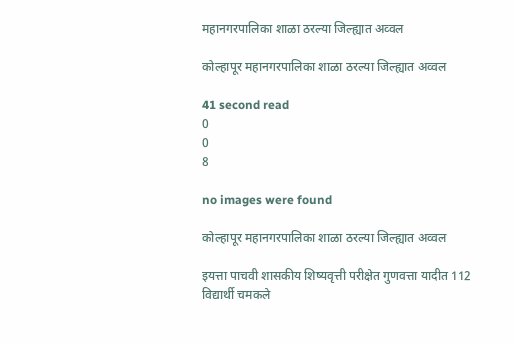महानगरपालिका शाळा ठरल्या जिल्ह्यात अव्वल

कोल्हापूर महानगरपालिका शाळा ठरल्या जिल्ह्यात अव्वल

41 second read
0
0
8

no images were found

कोल्हापूर महानगरपालिका शाळा ठरल्या जिल्ह्यात अव्वल

इयत्ता पाचवी शासकीय शिष्यवृत्ती परीक्षेत गुणवत्ता यादीत 112 विद्यार्थी चमकले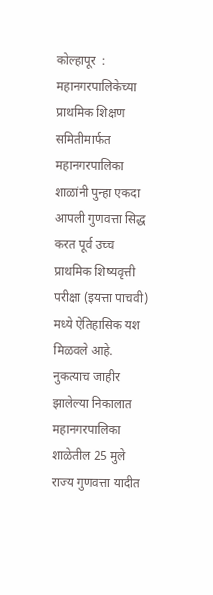कोल्हापूर  : महानगरपालिकेच्या प्राथमिक शिक्षण समितीमार्फत महानगरपालिका शाळांनी पुन्हा एकदा आपली गुणवत्ता सिद्ध करत पूर्व उच्च प्राथमिक शिष्यवृत्ती परीक्षा (इयत्ता पाचवी) मध्ये ऐतिहासिक यश मिळवले आहे. नुकत्याच जाहीर झालेल्या निकालात महानगरपालिका शाळेतील 25 मुले राज्य गुणवत्ता यादीत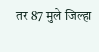तर 87 मुले जिल्हा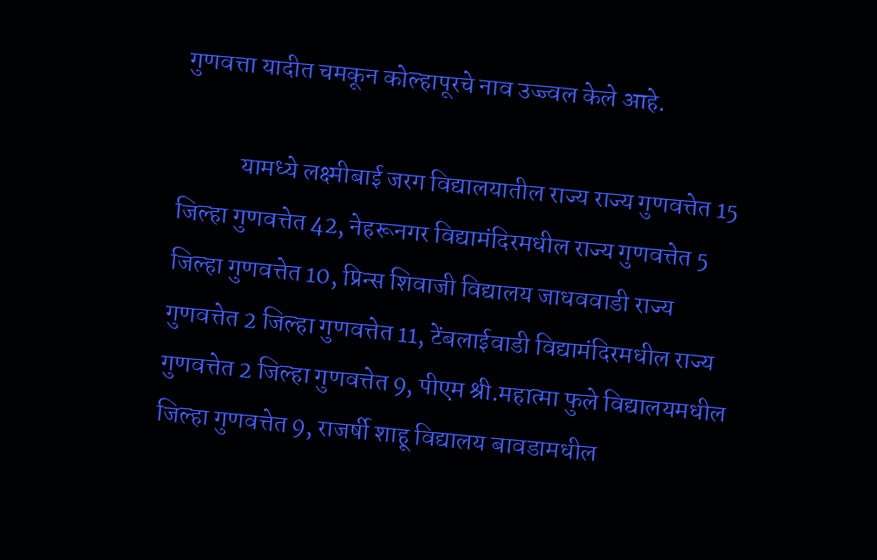गुणवत्ता यादीत चमकून कोल्हापूरचे नाव उज्ज्वल केले आहे.

            यामध्ये लक्ष्मीबाई जरग विद्यालयातील राज्य राज्य गुणवत्तेत 15 जिल्हा गुणवत्तेत 42, नेहरूनगर विद्यामंदिरमधील राज्य गुणवत्तेत 5 जिल्हा गुणवत्तेत 10, प्रिन्स शिवाजी विद्यालय जाधववाडी राज्य गुणवत्तेत 2 जिल्हा गुणवत्तेत 11, टेंबलाईवाडी विद्यामंदिरमधील राज्य गुणवत्तेत 2 जिल्हा गुणवत्तेत 9, पीएम श्री.महात्मा फुले विद्यालयमधील जिल्हा गुणवत्तेत 9, राजर्षी शाहू विद्यालय बावडामधील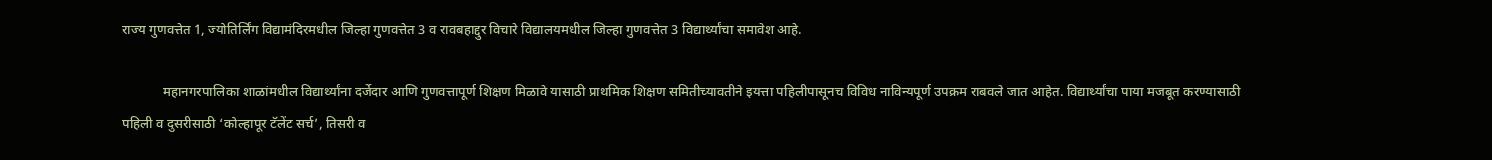राज्य गुणवत्तेत 1, ज्योतिर्लिंग विद्यामंदिरमधील जिल्हा गुणवत्तेत 3 व रावबहाद्दुर विचारे विद्यालयमधील जिल्हा गुणवत्तेत 3 विद्यार्थ्यांचा समावेश आहे.

            महानगरपालिका शाळांमधील विद्यार्थ्यांना दर्जेदार आणि गुणवत्तापूर्ण शिक्षण मिळावे यासाठी प्राथमिक शिक्षण समितीच्यावतीने इयत्ता पहिलीपासूनच विविध नाविन्यपूर्ण उपक्रम राबवले जात आहेत. विद्यार्थ्यांचा पाया मजबूत करण्यासाठी पहिली व दुसरीसाठी ‘कोल्हापूर टॅलेंट सर्च’, तिसरी व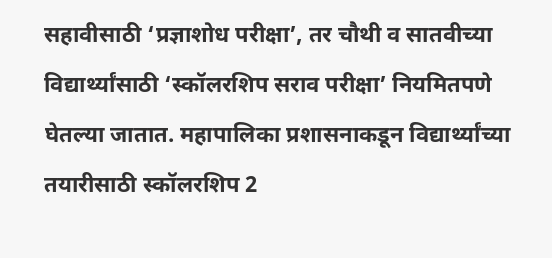सहावीसाठी ‘प्रज्ञाशोध परीक्षा’, तर चौथी व सातवीच्या विद्यार्थ्यांसाठी ‘स्कॉलरशिप सराव परीक्षा’ नियमितपणे घेतल्या जातात. महापालिका प्रशासनाकडून विद्यार्थ्यांच्या तयारीसाठी स्कॉलरशिप 2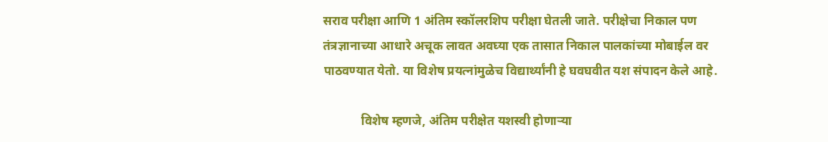सराव परीक्षा आणि 1 अंतिम स्कॉलरशिप परीक्षा घेतली जाते. परीक्षेचा निकाल पण तंत्रज्ञानाच्या आधारे अचूक लावत अवघ्या एक तासात निकाल पालकांच्या मोबाईल वर पाठवण्यात येतो. या विशेष प्रयत्नांमुळेच विद्यार्थ्यांनी हे घवघवीत यश संपादन केले आहे.

            विशेष म्हणजे, अंतिम परीक्षेत यशस्वी होणाऱ्या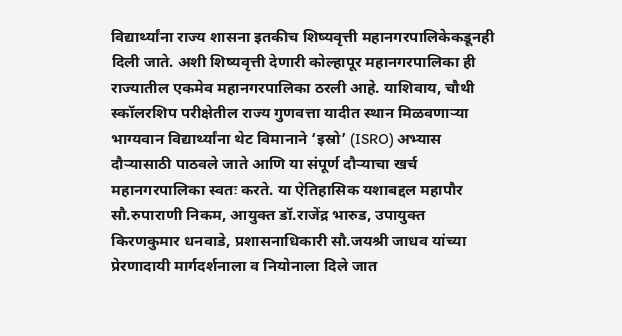विद्यार्थ्यांना राज्य शासना इतकीच शिष्यवृत्ती महानगरपालिकेकडूनही दिली जाते. अशी शिष्यवृत्ती देणारी कोल्हापूर महानगरपालिका ही राज्यातील एकमेव महानगरपालिका ठरली आहे. याशिवाय, चौथी  स्कॉलरशिप परीक्षेतील राज्य गुणवत्ता यादीत स्थान मिळवणाऱ्या भाग्यवान विद्यार्थ्यांना थेट विमानाने ‘इस्रो’ (ISRO) अभ्यास दौऱ्यासाठी पाठवले जाते आणि या संपूर्ण दौऱ्याचा खर्च महानगरपालिका स्वतः करते. या ऐतिहासिक यशाबद्दल महापौर सौ.रुपाराणी निकम, आयुक्त डॉ.राजेंद्र भारुड, उपायुक्त किरणकुमार धनवाडे, प्रशासनाधिकारी सौ.जयश्री जाधव यांच्या प्रेरणादायी मार्गदर्शनाला व नियोनाला दिले जात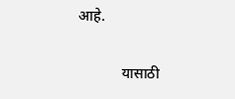आहे.

            यासाठी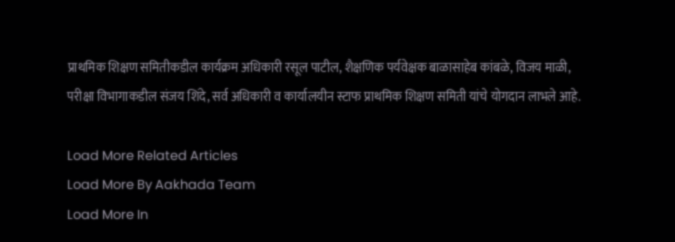प्राथमिक शिक्षण समितीकडील कार्यक्रम अधिकारी रसूल पाटील, शैक्षणिक पर्यवेक्षक बाळासाहेब कांबळे, विजय माळी, परीक्षा विभागाकडील संजय शिंदे, सर्व अधिकारी व कार्यालयीन स्टाफ प्राथमिक शिक्षण समिती यांचे योगदान लाभले आहे.

Load More Related Articles
Load More By Aakhada Team
Load More In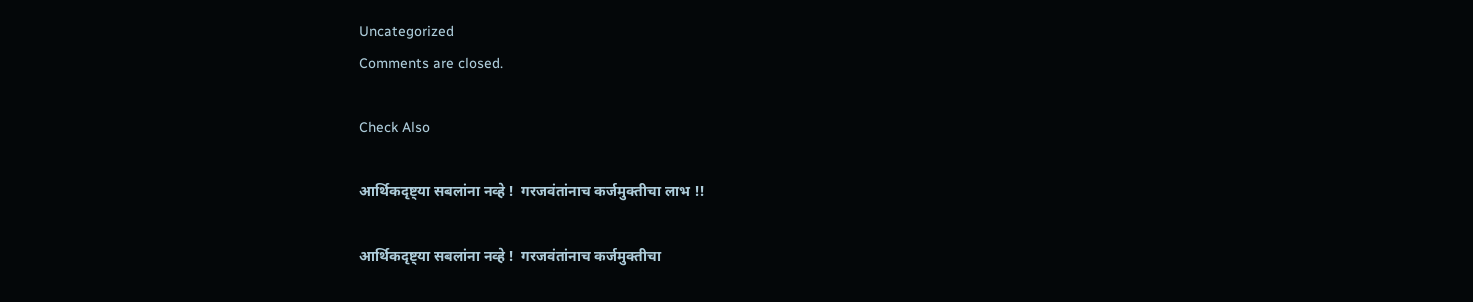Uncategorized
Comments are closed.

Check Also

आर्थिकदृष्ट्या सबलांना नव्हे !  गरजवंतांनाच कर्जमुक्तीचा लाभ !!

आर्थिकदृष्ट्या सबलांना नव्हे !  गरजवंतांनाच कर्जमुक्तीचा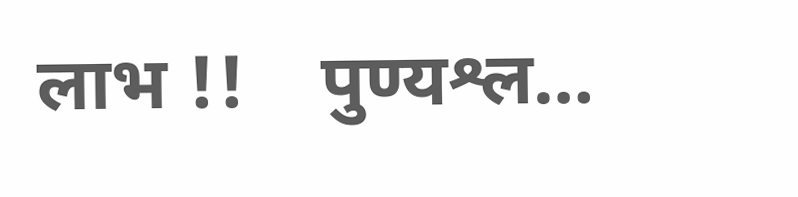लाभ !!    पुण्यश्ल…